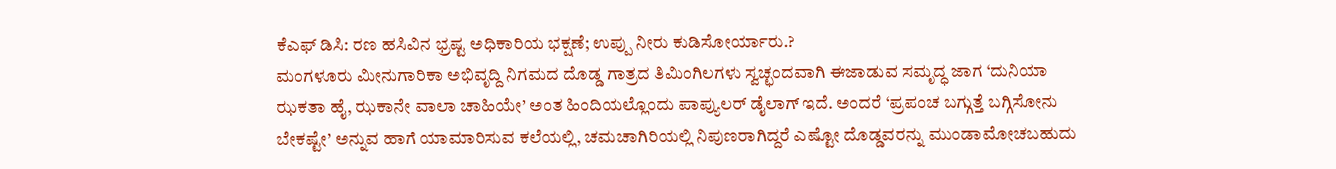ಕೆಎಫ್ ಡಿಸಿ: ರಣ ಹಸಿವಿನ ಭ್ರಷ್ಟ ಅಧಿಕಾರಿಯ ಭಕ್ಷಣೆ; ಉಪ್ಪು ನೀರು ಕುಡಿಸೋರ್ಯಾರು.?
ಮಂಗಳೂರು ಮೀನುಗಾರಿಕಾ ಅಭಿವೃದ್ದಿ ನಿಗಮದ ದೊಡ್ಡ ಗಾತ್ರದ ತಿಮಿಂಗಿಲಗಳು ಸ್ವಚ್ಛಂದವಾಗಿ ಈಜಾಡುವ ಸಮೃದ್ಧ ಜಾಗ ‘ದುನಿಯಾ ಝಕತಾ ಹೈ, ಝಕಾನೇ ವಾಲಾ ಚಾಹಿಯೇ’ ಅಂತ ಹಿಂದಿಯಲ್ಲೊಂದು ಪಾಪ್ಯುಲರ್ ಡೈಲಾಗ್ ಇದೆ. ಅಂದರೆ ‘ಪ್ರಪಂಚ ಬಗ್ಗುತ್ತೆ ಬಗ್ಗಿಸೋನು ಬೇಕಷ್ಟೇ’ ಅನ್ನುವ ಹಾಗೆ ಯಾಮಾರಿಸುವ ಕಲೆಯಲ್ಲಿ, ಚಮಚಾಗಿರಿಯಲ್ಲಿ ನಿಪುಣರಾಗಿದ್ದರೆ ಎಷ್ಟೋ ದೊಡ್ಡವರನ್ನು ಮುಂಡಾಮೋಚಬಹುದು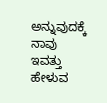ಅನ್ನುವುದಕ್ಕೆ ನಾವು ಇವತ್ತು ಹೇಳುವ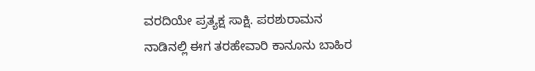ವರದಿಯೇ ಪ್ರತ್ಯಕ್ಷ ಸಾಕ್ಷಿ. ಪರಶುರಾಮನ ನಾಡಿನಲ್ಲಿ ಈಗ ತರಹೇವಾರಿ ಕಾನೂನು ಬಾಹಿರ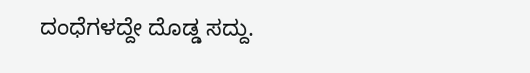ದಂಧೆಗಳದ್ದೇ ದೊಡ್ಡ ಸದ್ದು.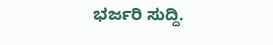ಭರ್ಜರಿ ಸುದ್ದಿ.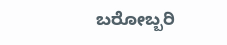ಬರೋಬ್ಬರಿ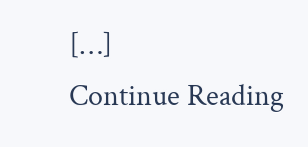[…]
Continue Reading